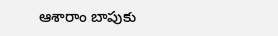ఆశారాం బాపుకు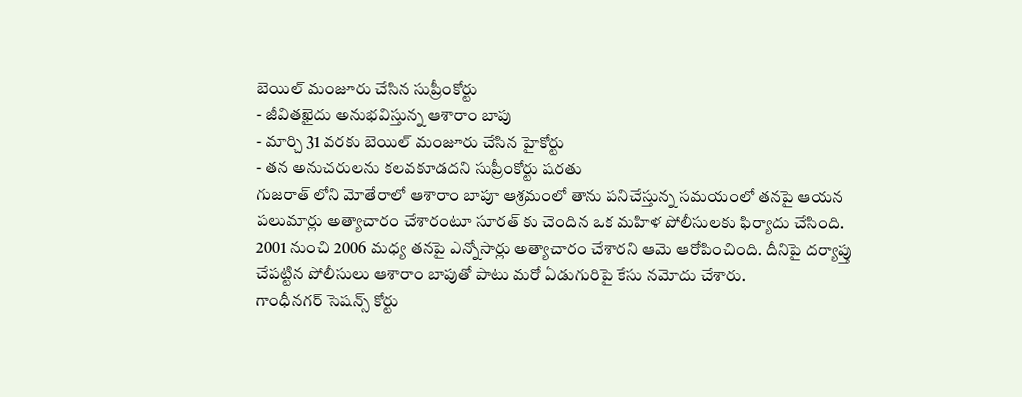బెయిల్ మంజూరు చేసిన సుప్రీంకోర్టు
- జీవితఖైదు అనుభవిస్తున్న ఆశారాం బాపు
- మార్చి 31 వరకు బెయిల్ మంజూరు చేసిన హైకోర్టు
- తన అనుచరులను కలవకూడదని సుప్రీంకోర్టు షరతు
గుజరాత్ లోని మోతేరాలో ఆశారాం బాపూ ఆశ్రమంలో తాను పనిచేస్తున్న సమయంలో తనపై ఆయన పలుమార్లు అత్యాచారం చేశారంటూ సూరత్ కు చెందిన ఒక మహిళ పోలీసులకు ఫిర్యాదు చేసింది. 2001 నుంచి 2006 మధ్య తనపై ఎన్నోసార్లు అత్యాచారం చేశారని ఆమె ఆరోపించింది. దీనిపై దర్యాప్తు చేపట్టిన పోలీసులు ఆశారాం బాపుతో పాటు మరో ఏడుగురిపై కేసు నమోదు చేశారు.
గాంధీనగర్ సెషన్స్ కోర్టు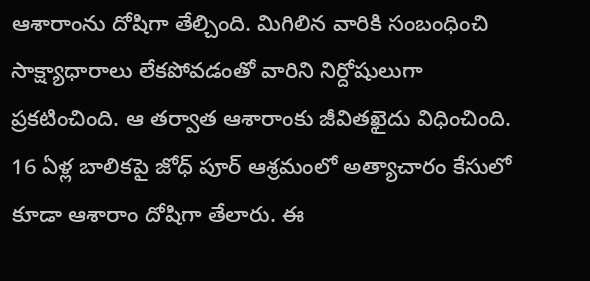ఆశారాంను దోషిగా తేల్చింది. మిగిలిన వారికి సంబంధించి సాక్ష్యాధారాలు లేకపోవడంతో వారిని నిర్దోషులుగా ప్రకటించింది. ఆ తర్వాత ఆశారాంకు జీవితఖైదు విధించింది. 16 ఏళ్ల బాలికపై జోధ్ పూర్ ఆశ్రమంలో అత్యాచారం కేసులో కూడా ఆశారాం దోషిగా తేలారు. ఈ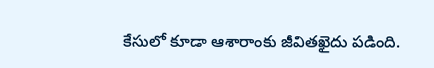కేసులో కూడా ఆశారాంకు జీవితఖైదు పడింది.